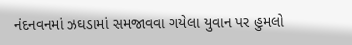નંદનવનમાં ઝઘડામાં સમજાવવા ગયેલા યુવાન પર હુમલો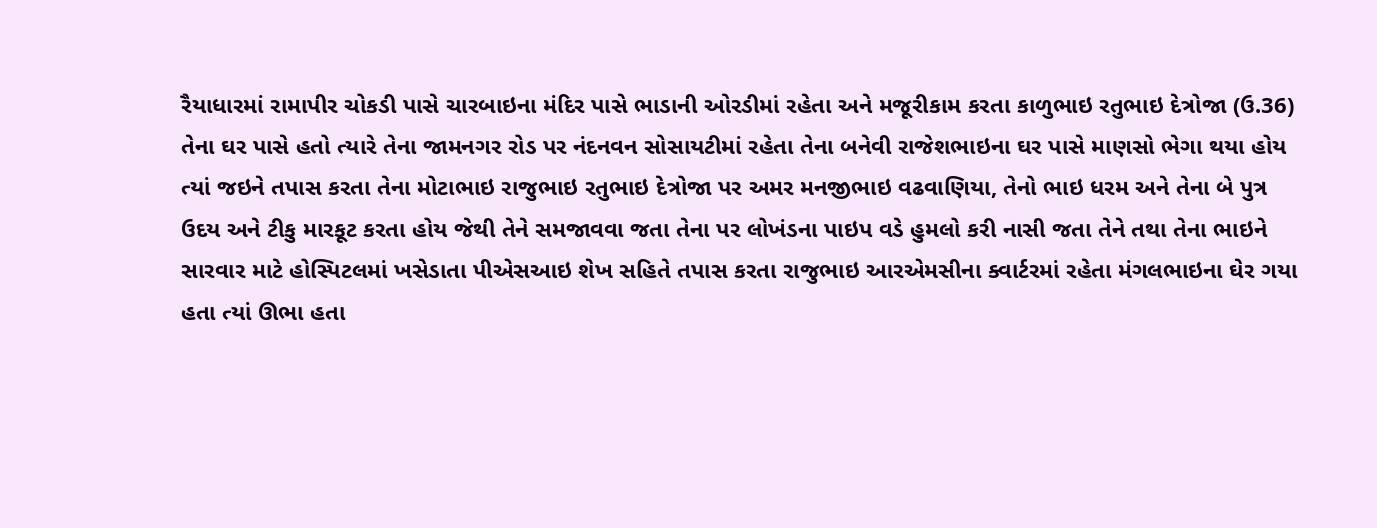રૈયાધારમાં રામાપીર ચોકડી પાસે ચારબાઇના મંદિર પાસે ભાડાની ઓરડીમાં રહેતા અને મજૂરીકામ કરતા કાળુભાઇ રતુભાઇ દેત્રોજા (ઉ.36) તેના ઘર પાસે હતો ત્યારે તેના જામનગર રોડ પર નંદનવન સોસાયટીમાં રહેતા તેના બનેવી રાજેશભાઇના ઘર પાસે માણસો ભેગા થયા હોય ત્યાં જઇને તપાસ કરતા તેના મોટાભાઇ રાજુભાઇ રતુભાઇ દેત્રોજા પર અમર મનજીભાઇ વઢવાણિયા, તેનો ભાઇ ધરમ અને તેના બે પુત્ર ઉદય અને ટીકુ મારકૂટ કરતા હોય જેથી તેને સમજાવવા જતા તેના પર લોખંડના પાઇપ વડે હુમલો કરી નાસી જતા તેને તથા તેના ભાઇને સારવાર માટે હોસ્પિટલમાં ખસેડાતા પીએસઆઇ શેખ સહિતે તપાસ કરતા રાજુભાઇ આરએમસીના ક્વાર્ટરમાં રહેતા મંગલભાઇના ઘેર ગયા હતા ત્યાં ઊભા હતા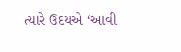ત્યારે ઉદયએ ‘આવી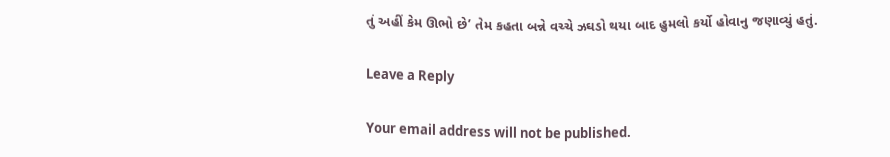તું અહીં કેમ ઊભો છે’ તેમ કહતા બન્ને વચ્ચે ઝઘડો થયા બાદ હુમલો કર્યો હોવાનુ જણાવ્યું હતું.

Leave a Reply

Your email address will not be published.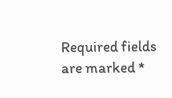Required fields are marked *